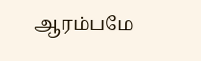ஆரம்பமே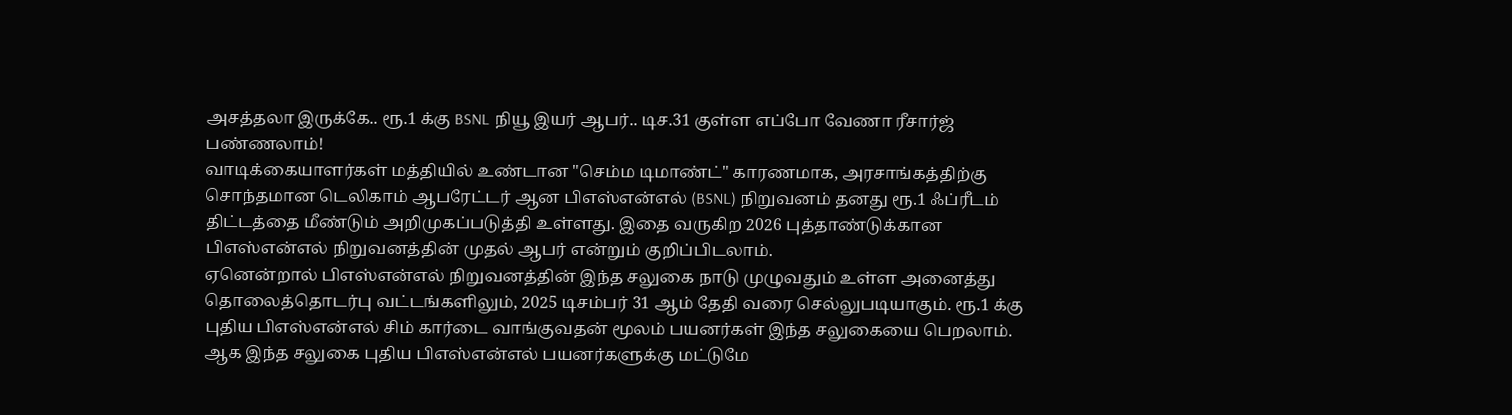அசத்தலா இருக்கே.. ரூ.1 க்கு BSNL நியூ இயர் ஆபர்.. டிச.31 குள்ள எப்போ வேணா ரீசார்ஜ் பண்ணலாம்!
வாடிக்கையாளர்கள் மத்தியில் உண்டான "செம்ம டிமாண்ட்" காரணமாக, அரசாங்கத்திற்கு சொந்தமான டெலிகாம் ஆபரேட்டர் ஆன பிஎஸ்என்எல் (BSNL) நிறுவனம் தனது ரூ.1 ஃப்ரீடம் திட்டத்தை மீண்டும் அறிமுகப்படுத்தி உள்ளது. இதை வருகிற 2026 புத்தாண்டுக்கான பிஎஸ்என்எல் நிறுவனத்தின் முதல் ஆபர் என்றும் குறிப்பிடலாம்.
ஏனென்றால் பிஎஸ்என்எல் நிறுவனத்தின் இந்த சலுகை நாடு முழுவதும் உள்ள அனைத்து தொலைத்தொடர்பு வட்டங்களிலும், 2025 டிசம்பர் 31 ஆம் தேதி வரை செல்லுபடியாகும். ரூ.1 க்கு புதிய பிஎஸ்என்எல் சிம் கார்டை வாங்குவதன் மூலம் பயனர்கள் இந்த சலுகையை பெறலாம். ஆக இந்த சலுகை புதிய பிஎஸ்என்எல் பயனர்களுக்கு மட்டுமே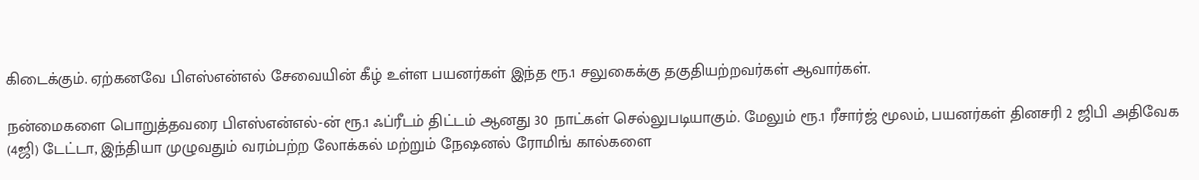கிடைக்கும். ஏற்கனவே பிஎஸ்என்எல் சேவையின் கீழ் உள்ள பயனர்கள் இந்த ரூ.1 சலுகைக்கு தகுதியற்றவர்கள் ஆவார்கள்.

நன்மைகளை பொறுத்தவரை பிஎஸ்என்எல்-ன் ரூ.1 ஃப்ரீடம் திட்டம் ஆனது 30 நாட்கள் செல்லுபடியாகும். மேலும் ரூ.1 ரீசார்ஜ் மூலம், பயனர்கள் தினசரி 2 ஜிபி அதிவேக (4ஜி) டேட்டா, இந்தியா முழுவதும் வரம்பற்ற லோக்கல் மற்றும் நேஷனல் ரோமிங் கால்களை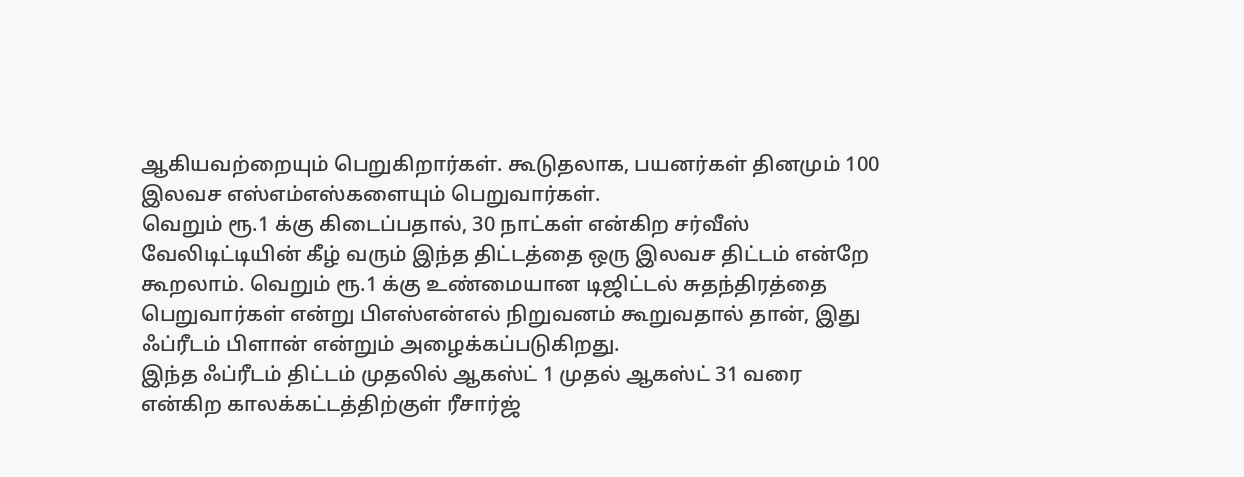ஆகியவற்றையும் பெறுகிறார்கள். கூடுதலாக, பயனர்கள் தினமும் 100 இலவச எஸ்எம்எஸ்களையும் பெறுவார்கள்.
வெறும் ரூ.1 க்கு கிடைப்பதால், 30 நாட்கள் என்கிற சர்வீஸ் வேலிடிட்டியின் கீழ் வரும் இந்த திட்டத்தை ஒரு இலவச திட்டம் என்றே கூறலாம். வெறும் ரூ.1 க்கு உண்மையான டிஜிட்டல் சுதந்திரத்தை பெறுவார்கள் என்று பிஎஸ்என்எல் நிறுவனம் கூறுவதால் தான், இது ஃப்ரீடம் பிளான் என்றும் அழைக்கப்படுகிறது.
இந்த ஃப்ரீடம் திட்டம் முதலில் ஆகஸ்ட் 1 முதல் ஆகஸ்ட் 31 வரை என்கிற காலக்கட்டத்திற்குள் ரீசார்ஜ்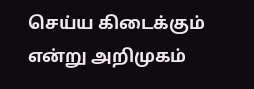செய்ய கிடைக்கும் என்று அறிமுகம்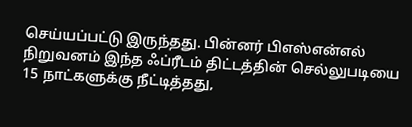செய்யப்பட்டு இருந்தது. பின்னர் பிஎஸ்என்எல் நிறுவனம் இந்த ஃப்ரீடம் திட்டத்தின் செல்லுபடியை 15 நாட்களுக்கு நீட்டித்தது,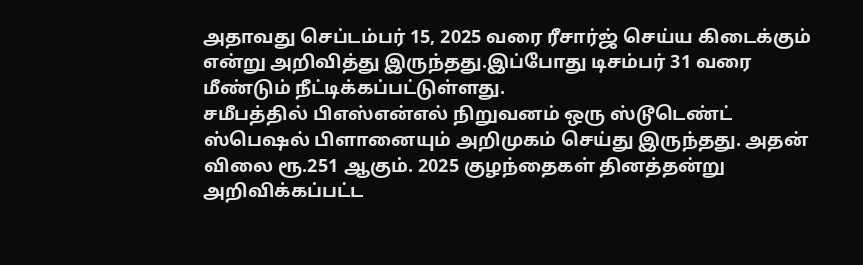அதாவது செப்டம்பர் 15, 2025 வரை ரீசார்ஜ் செய்ய கிடைக்கும் என்று அறிவித்து இருந்தது.இப்போது டிசம்பர் 31 வரை மீண்டும் நீட்டிக்கப்பட்டுள்ளது.
சமீபத்தில் பிஎஸ்என்எல் நிறுவனம் ஒரு ஸ்டூடெண்ட் ஸ்பெஷல் பிளானையும் அறிமுகம் செய்து இருந்தது. அதன் விலை ரூ.251 ஆகும். 2025 குழந்தைகள் தினத்தன்று அறிவிக்கப்பட்ட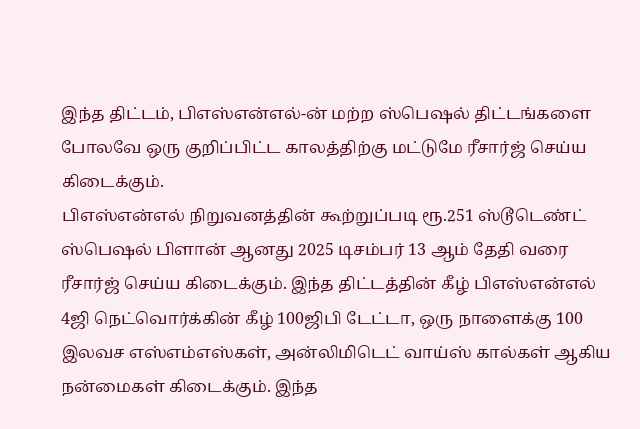இந்த திட்டம், பிஎஸ்என்எல்-ன் மற்ற ஸ்பெஷல் திட்டங்களை போலவே ஒரு குறிப்பிட்ட காலத்திற்கு மட்டுமே ரீசார்ஜ் செய்ய கிடைக்கும்.
பிஎஸ்என்எல் நிறுவனத்தின் கூற்றுப்படி ரூ.251 ஸ்டூடெண்ட் ஸ்பெஷல் பிளான் ஆனது 2025 டிசம்பர் 13 ஆம் தேதி வரை ரீசார்ஜ் செய்ய கிடைக்கும். இந்த திட்டத்தின் கீழ் பிஎஸ்என்எல் 4ஜி நெட்வொர்க்கின் கீழ் 100ஜிபி டேட்டா, ஒரு நாளைக்கு 100 இலவச எஸ்எம்எஸ்கள், அன்லிமிடெட் வாய்ஸ் கால்கள் ஆகிய நன்மைகள் கிடைக்கும். இந்த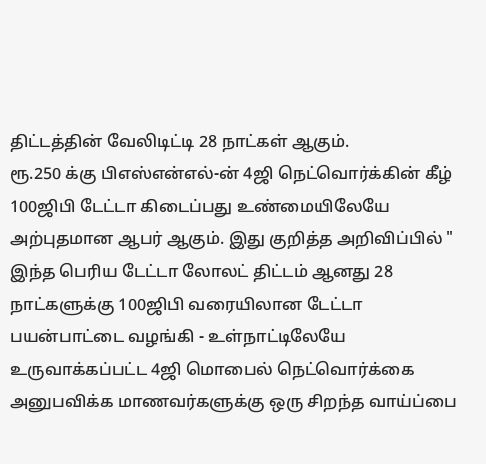திட்டத்தின் வேலிடிட்டி 28 நாட்கள் ஆகும்.
ரூ.250 க்கு பிஎஸ்என்எல்-ன் 4ஜி நெட்வொர்க்கின் கீழ் 100ஜிபி டேட்டா கிடைப்பது உண்மையிலேயே அற்புதமான ஆபர் ஆகும். இது குறித்த அறிவிப்பில் " இந்த பெரிய டேட்டா லோலட் திட்டம் ஆனது 28 நாட்களுக்கு 100ஜிபி வரையிலான டேட்டா பயன்பாட்டை வழங்கி - உள்நாட்டிலேயே உருவாக்கப்பட்ட 4ஜி மொபைல் நெட்வொர்க்கை அனுபவிக்க மாணவர்களுக்கு ஒரு சிறந்த வாய்ப்பை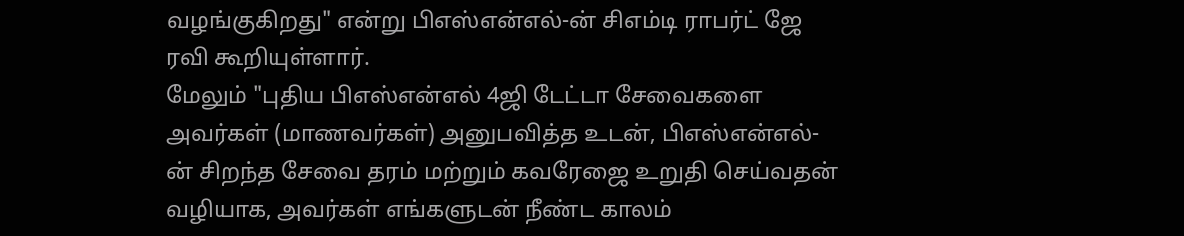வழங்குகிறது" என்று பிஎஸ்என்எல்-ன் சிஎம்டி ராபர்ட் ஜே ரவி கூறியுள்ளார்.
மேலும் "புதிய பிஎஸ்என்எல் 4ஜி டேட்டா சேவைகளை அவர்கள் (மாணவர்கள்) அனுபவித்த உடன், பிஎஸ்என்எல்-ன் சிறந்த சேவை தரம் மற்றும் கவரேஜை உறுதி செய்வதன் வழியாக, அவர்கள் எங்களுடன் நீண்ட காலம்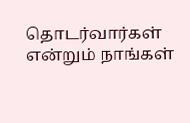தொடர்வார்கள் என்றும் நாங்கள்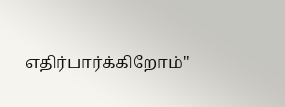எதிர்பார்க்கிறோம்"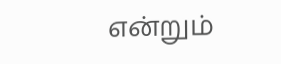என்றும்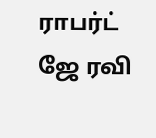ராபர்ட் ஜே ரவி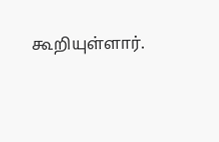கூறியுள்ளார்.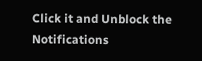Click it and Unblock the Notifications